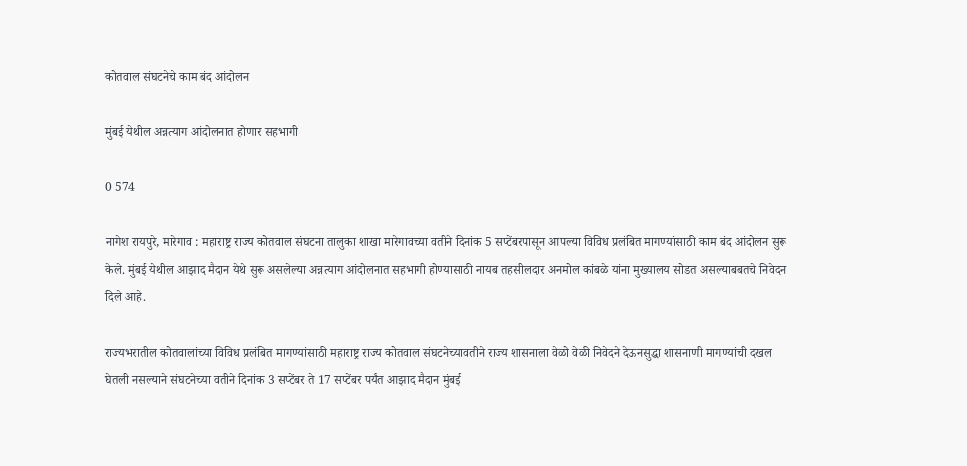कोतवाल संघटनेचे काम बंद आंदोलन

मुंबई येथील अन्नत्याग आंदोलनात होणार सहभागी

0 574

नागेश रायपुरे, मारेगाव : महाराष्ट्र राज्य कोतवाल संघटना तालुका शाखा मारेगावच्या वतीने दिनांक 5 सप्टेंबरपासून आपल्या विविध प्रलंबित मागण्यांसाठी काम बंद आंदोलन सुरू केले. मुंबई येथील आझाद मैदान येथे सुरू असलेल्या अन्नत्याग आंदोलनात सहभागी होण्यासाठी नायब तहसीलदार अनमोल कांबळे यांना मुख्यालय सोडत असल्याबबतचे निवेदन दिले आहे.

राज्यभरातील कोतवालांच्या विविध प्रलंबित मागण्यांसाठी महाराष्ट्र राज्य कोतवाल संघटनेच्यावतीने राज्य शासनाला वेळो वेळी निवेदने देऊनसुद्धा शासनाणी मागण्यांची दखल घेतली नसल्याने संघटनेच्या वतीने दिनांक 3 सप्टेंबर ते 17 सप्टेंबर पर्यंत आझाद मैदान मुंबई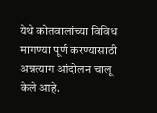येथे कोतवालांच्या विविध मागण्या पूर्ण करण्यासाठी अन्नत्याग आंदोलन चालू केले आहे.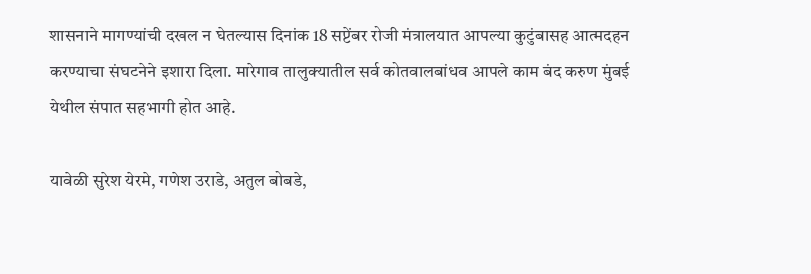शासनाने मागण्यांची दखल न घेतल्यास दिनांक 18 सप्टेंबर रोजी मंत्रालयात आपल्या कुटुंबासह आत्मदहन करण्याचा संघटनेने इशारा दिला. मारेगाव तालुक्यातील सर्व कोतवालबांधव आपले काम बंद करुण मुंबई येथील संपात सहभागी होत आहे.

यावेळी सुरेश येरमे, गणेश उराडे, अतुल बोबडे,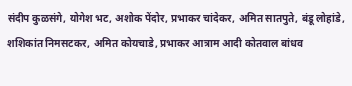संदीप कुळसंगे, योगेश भट, अशोक पेंदोर, प्रभाकर चांदेकर, अमित सातपुते, बंडू लोहांडे, शशिकांत निमसटकर, अमित कोयचाडे, प्रभाकर आत्राम आदी कोतवाल बांधव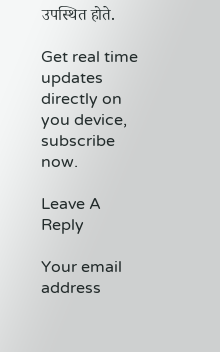उपस्थित होते.

Get real time updates directly on you device, subscribe now.

Leave A Reply

Your email address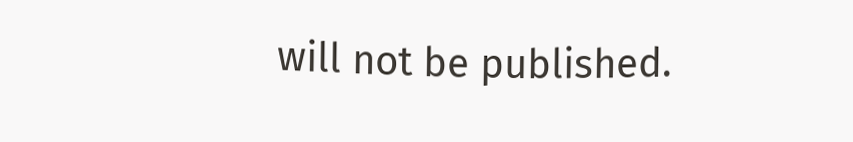will not be published.